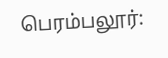பெரம்பலூர்: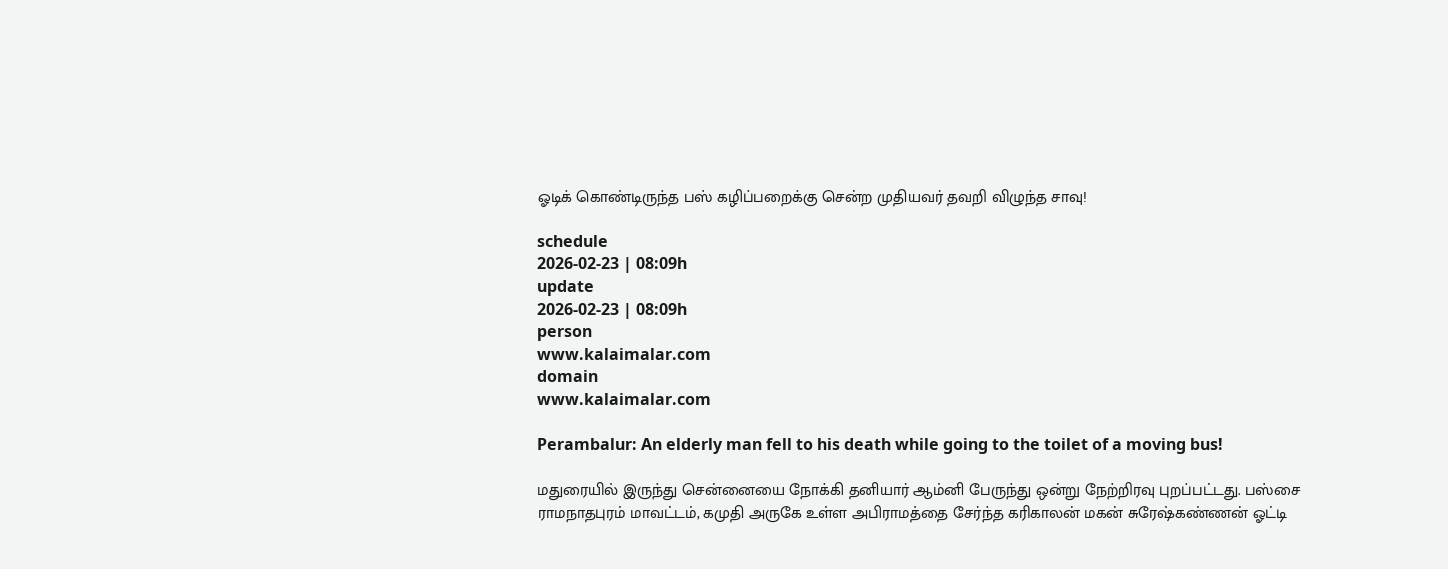ஓடிக் கொண்டிருந்த பஸ் கழிப்பறைக்கு சென்ற முதியவர் தவறி விழுந்த சாவு!

schedule
2026-02-23 | 08:09h
update
2026-02-23 | 08:09h
person
www.kalaimalar.com
domain
www.kalaimalar.com

Perambalur: An elderly man fell to his death while going to the toilet of a moving bus!

மதுரையில் இருந்து சென்னையை நோக்கி தனியார் ஆம்னி பேருந்து ஒன்று நேற்றிரவு புறப்பட்டது. பஸ்சை ராமநாதபுரம் மாவட்டம், கமுதி அருகே உள்ள அபிராமத்தை சேர்ந்த கரிகாலன் மகன் சுரேஷ்கண்ணன் ஓட்டி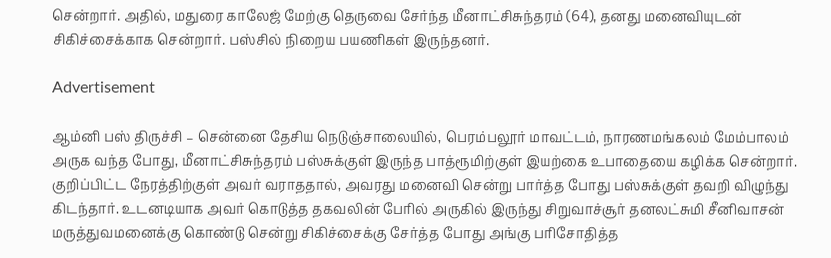சென்றார். அதில், மதுரை காலேஜ் மேற்கு தெருவை சேர்ந்த மீனாட்சிசுந்தரம் (64), தனது மனைவியுடன் சிகிச்சைக்காக சென்றார். பஸ்சில் நிறைய பயணிகள் இருந்தனர்.

Advertisement

ஆம்னி பஸ் திருச்சி – சென்னை தேசிய நெடுஞ்சாலையில், பெரம்பலூர் மாவட்டம், நாரணமங்கலம் மேம்பாலம் அருக வந்த போது, மீனாட்சிசுந்தரம் பஸ்சுக்குள் இருந்த பாத்ரூமிற்குள் இயற்கை உபாதையை கழிக்க சென்றார். குறிப்பிட்ட நேரத்திற்குள் அவர் வராததால், அவரது மனைவி சென்று பார்த்த போது பஸ்சுக்குள் தவறி விழுந்து கிடந்தார். உடனடியாக அவர் கொடுத்த தகவலின் பேரில் அருகில் இருந்து சிறுவாச்சூர் தனலட்சுமி சீனிவாசன் மருத்துவமனைக்கு கொண்டு சென்று சிகிச்சைக்கு சேர்த்த போது அங்கு பரிசோதித்த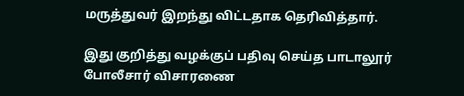மருத்துவர் இறந்து விட்டதாக தெரிவித்தார்.

இது குறித்து வழக்குப் பதிவு செய்த பாடாலூர் போலீசார் விசாரணை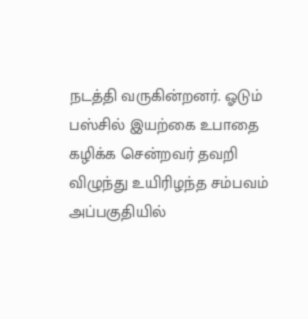நடத்தி வருகின்றனர். ஓடும் பஸ்சில் இயற்கை உபாதை கழிக்க சென்றவர் தவறி விழுந்து உயிரிழந்த சம்பவம் அப்பகுதியில்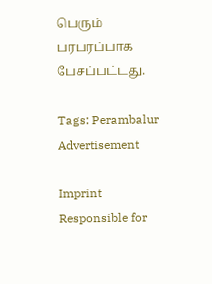பெரும் பரபரப்பாக பேசப்பட்டது.

Tags: Perambalur
Advertisement

Imprint
Responsible for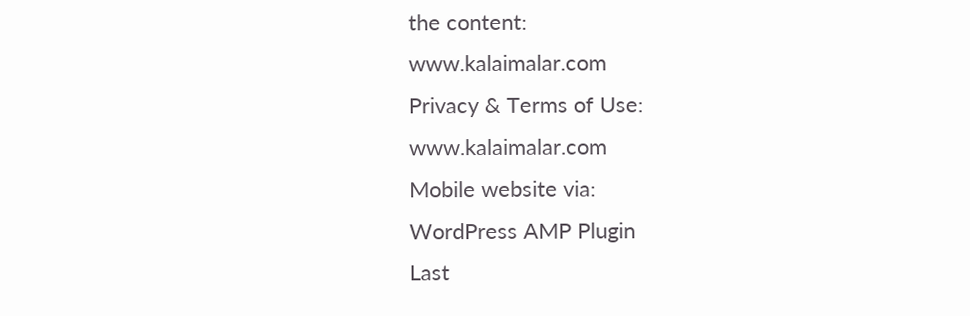the content:
www.kalaimalar.com
Privacy & Terms of Use:
www.kalaimalar.com
Mobile website via:
WordPress AMP Plugin
Last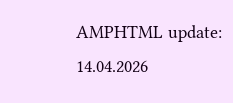AMPHTML update:
14.04.2026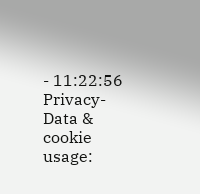- 11:22:56
Privacy-Data & cookie usage: